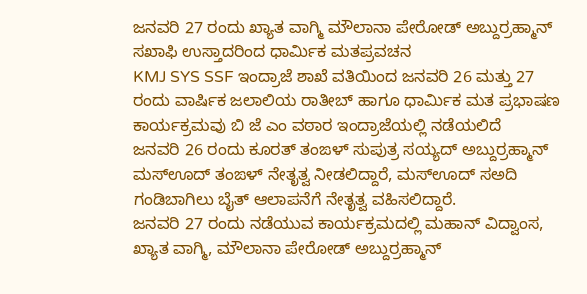ಜನವರಿ 27 ರಂದು ಖ್ಯಾತ ವಾಗ್ಮಿ ಮೌಲಾನಾ ಪೇರೋಡ್ ಅಬ್ದುರ್ರಹ್ಮಾನ್ ಸಖಾಫಿ ಉಸ್ತಾದರಿಂದ ಧಾರ್ಮಿಕ ಮತಪ್ರವಚನ
KMJ SYS SSF ಇಂದ್ರಾಜೆ ಶಾಖೆ ವತಿಯಿಂದ ಜನವರಿ 26 ಮತ್ತು 27 ರಂದು ವಾರ್ಷಿಕ ಜಲಾಲಿಯ ರಾತೀಬ್ ಹಾಗೂ ಧಾರ್ಮಿಕ ಮತ ಪ್ರಭಾಷಣ ಕಾರ್ಯಕ್ರಮವು ಬಿ ಜೆ ಎಂ ವಠಾರ ಇಂದ್ರಾಜೆಯಲ್ಲಿ ನಡೆಯಲಿದೆ
ಜನವರಿ 26 ರಂದು ಕೂರತ್ ತಂಙಳ್ ಸುಪುತ್ರ ಸಯ್ಯದ್ ಅಬ್ದುರ್ರಹ್ಮಾನ್ ಮಸ್ಊದ್ ತಂಙಳ್ ನೇತೃತ್ವ ನೀಡಲಿದ್ದಾರೆ, ಮಸ್ಊದ್ ಸಅದಿ ಗಂಡಿಬಾಗಿಲು ಬೈತ್ ಆಲಾಪನೆಗೆ ನೇತೃತ್ವ ವಹಿಸಲಿದ್ದಾರೆ.
ಜನವರಿ 27 ರಂದು ನಡೆಯುವ ಕಾರ್ಯಕ್ರಮದಲ್ಲಿ ಮಹಾನ್ ವಿದ್ವಾಂಸ, ಖ್ಯಾತ ವಾಗ್ಮಿ, ಮೌಲಾನಾ ಪೇರೋಡ್ ಅಬ್ದುರ್ರಹ್ಮಾನ್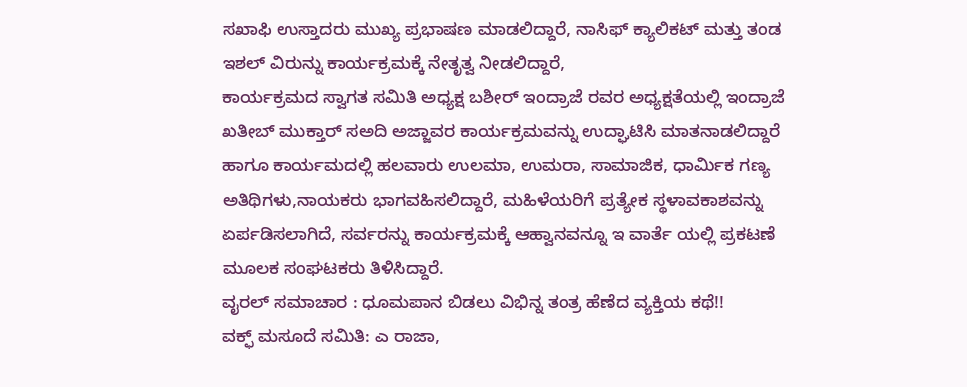ಸಖಾಫಿ ಉಸ್ತಾದರು ಮುಖ್ಯ ಪ್ರಭಾಷಣ ಮಾಡಲಿದ್ದಾರೆ, ನಾಸಿಫ್ ಕ್ಯಾಲಿಕಟ್ ಮತ್ತು ತಂಡ ಇಶಲ್ ವಿರುನ್ನು ಕಾರ್ಯಕ್ರಮಕ್ಕೆ ನೇತೃತ್ವ ನೀಡಲಿದ್ದಾರೆ,
ಕಾರ್ಯಕ್ರಮದ ಸ್ವಾಗತ ಸಮಿತಿ ಅಧ್ಯಕ್ಷ ಬಶೀರ್ ಇಂದ್ರಾಜೆ ರವರ ಅಧ್ಯಕ್ಷತೆಯಲ್ಲಿ ಇಂದ್ರಾಜೆ ಖತೀಬ್ ಮುಕ್ತಾರ್ ಸಅದಿ ಅಜ್ಜಾವರ ಕಾರ್ಯಕ್ರಮವನ್ನು ಉದ್ಘಾಟಿಸಿ ಮಾತನಾಡಲಿದ್ದಾರೆ ಹಾಗೂ ಕಾರ್ಯಮದಲ್ಲಿ ಹಲವಾರು ಉಲಮಾ, ಉಮರಾ, ಸಾಮಾಜಿಕ, ಧಾರ್ಮಿಕ ಗಣ್ಯ ಅತಿಥಿಗಳು,ನಾಯಕರು ಭಾಗವಹಿಸಲಿದ್ದಾರೆ, ಮಹಿಳೆಯರಿಗೆ ಪ್ರತ್ಯೇಕ ಸ್ಥಳಾವಕಾಶವನ್ನು ಏರ್ಪಡಿಸಲಾಗಿದೆ, ಸರ್ವರನ್ನು ಕಾರ್ಯಕ್ರಮಕ್ಕೆ ಆಹ್ವಾನವನ್ನೂ ಇ ವಾರ್ತೆ ಯಲ್ಲಿ ಪ್ರಕಟಣೆ ಮೂಲಕ ಸಂಘಟಕರು ತಿಳಿಸಿದ್ದಾರೆ.
ವೖರಲ್ ಸಮಾಚಾರ : ಧೂಮಪಾನ ಬಿಡಲು ವಿಭಿನ್ನ ತಂತ್ರ ಹೆಣೆದ ವ್ಯಕ್ತಿಯ ಕಥೆ!!
ವಕ್ಫ್ ಮಸೂದೆ ಸಮಿತಿ: ಎ ರಾಜಾ,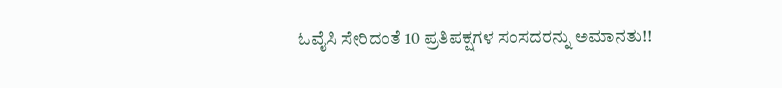ಓವೈಸಿ ಸೇರಿದಂತೆ 10 ಪ್ರತಿಪಕ್ಷಗಳ ಸಂಸದರನ್ನು ಅಮಾನತು!!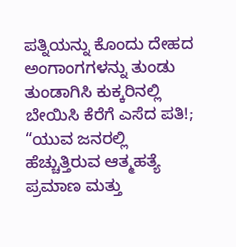ಪತ್ನಿಯನ್ನು ಕೊಂದು ದೇಹದ ಅಂಗಾಂಗಗಳನ್ನು ತುಂಡು ತುಂಡಾಗಿಸಿ ಕುಕ್ಕರಿನಲ್ಲಿ ಬೇಯಿಸಿ ಕೆರೆಗೆ ಎಸೆದ ಪತಿ!;
“ಯುವ ಜನರಲ್ಲಿ ಹೆಚ್ಚುತ್ತಿರುವ ಆತ್ಮಹತ್ಯೆ ಪ್ರಮಾಣ ಮತ್ತು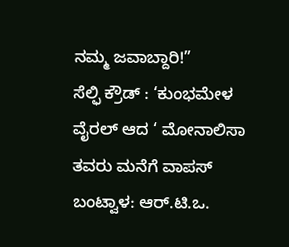ನಮ್ಮ ಜವಾಬ್ದಾರಿ!”
ಸೆಲ್ಫಿ ಕ್ರೌಡ್ : ‘ಕುಂಭಮೇಳ ವೈರಲ್ ಆದ ‘ ಮೋನಾಲಿಸಾ ತವರು ಮನೆಗೆ ವಾಪಸ್
ಬಂಟ್ವಾಳ: ಆರ್.ಟಿ.ಒ.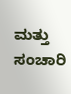ಮತ್ತು ಸಂಚಾರಿ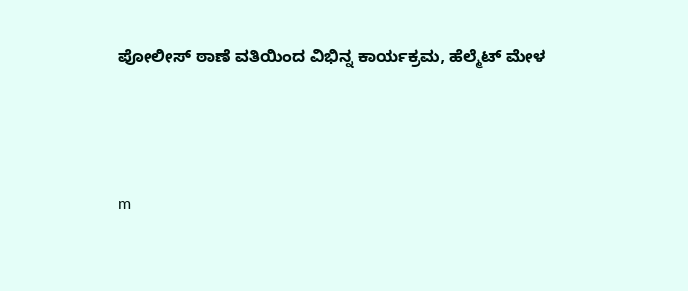ಪೋಲೀಸ್ ಠಾಣೆ ವತಿಯಿಂದ ವಿಭಿನ್ನ ಕಾರ್ಯಕ್ರಮ, ಹೆಲ್ಮೆಟ್ ಮೇಳ




m